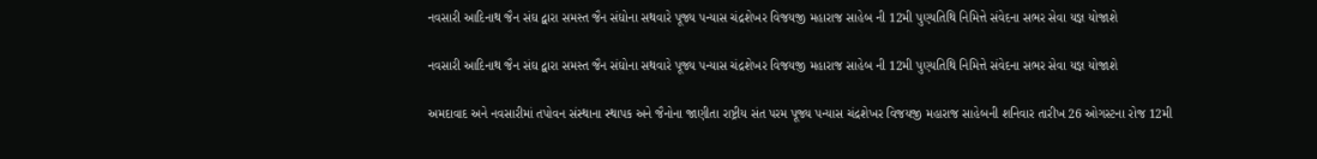નવસારી આદિનાથ જૈન સંઘ દ્વારા સમસ્ત જૈન સંઘોના સથવારે પૂજ્ય પન્યાસ ચંદ્રશેખર વિજયજી મહારાજ સાહેબ ની 12મી પુણ્યતિથિ નિમિત્તે સંવેદના સભર સેવા યજ્ઞ યોજાશે

નવસારી આદિનાથ જૈન સંઘ દ્વારા સમસ્ત જૈન સંઘોના સથવારે પૂજ્ય પન્યાસ ચંદ્રશેખર વિજયજી મહારાજ સાહેબ ની 12મી પુણ્યતિથિ નિમિત્તે સંવેદના સભર સેવા યજ્ઞ યોજાશે

અમદાવાદ અને નવસારીમાં તપોવન સંસ્થાના સ્થાપક અને જૈનોના જાણીતા રાષ્ટ્રીય સંત પરમ પૂજ્ય પન્યાસ ચંદ્રશેખર વિજયજી મહારાજ સાહેબની શનિવાર તારીખ 26 ઓગસ્ટના રોજ 12મી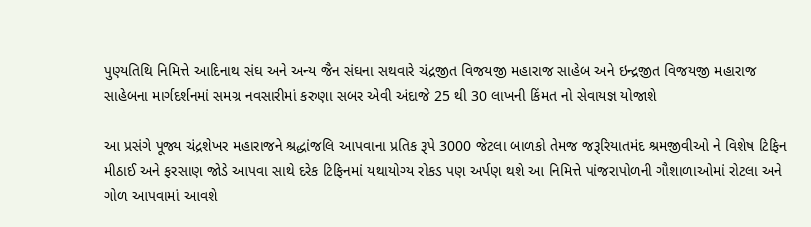પુણ્યતિથિ નિમિત્તે આદિનાથ સંઘ અને અન્ય જૈન સંઘના સથવારે ચંદ્રજીત વિજયજી મહારાજ સાહેબ અને ઇન્દ્રજીત વિજયજી મહારાજ સાહેબના માર્ગદર્શનમાં સમગ્ર નવસારીમાં કરુણા સબર એવી અંદાજે 25 થી 30 લાખની કિંમત નો સેવાયજ્ઞ યોજાશે

આ પ્રસંગે પૂજ્ય ચંદ્રશેખર મહારાજને શ્રદ્ધાંજલિ આપવાના પ્રતિક રૂપે 3000 જેટલા બાળકો તેમજ જરૂરિયાતમંદ શ્રમજીવીઓ ને વિશેષ ટિફિન મીઠાઈ અને ફરસાણ જોડે આપવા સાથે દરેક ટિફિનમાં યથાયોગ્ય રોકડ પણ અર્પણ થશે આ નિમિત્તે પાંજરાપોળની ગૌશાળાઓમાં રોટલા અને ગોળ આપવામાં આવશે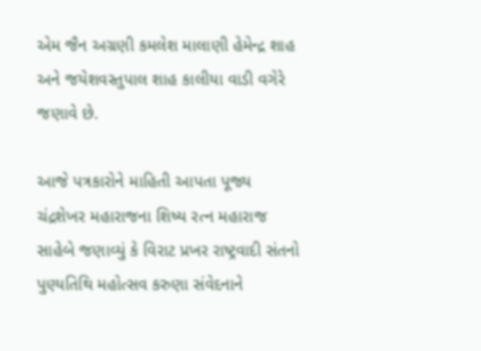એમ જૈન અગ્રણી કમલેશ માલાણી હેમેન્દ્ર શાહ અને જયેશવસ્તુપાલ શાહ કાલીયા વાડી વગેરે જણાવે છે.

આજે પત્રકારોને માહિતી આપતા પૂજ્ય ચંદ્રશેખર મહારાજના શિષ્ય રત્ન મહારાજ સાહેબે જણાવ્યું કે વિરાટ પ્રખર રાષ્ટ્રવાદી સંતનો પુણ્યતિથિ મહોત્સવ કરુણા સંવેદનાને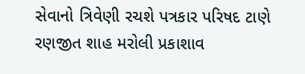સેવાનો ત્રિવેણી રચશે પત્રકાર પરિષદ ટાણે રણજીત શાહ મરોલી પ્રકાશાવ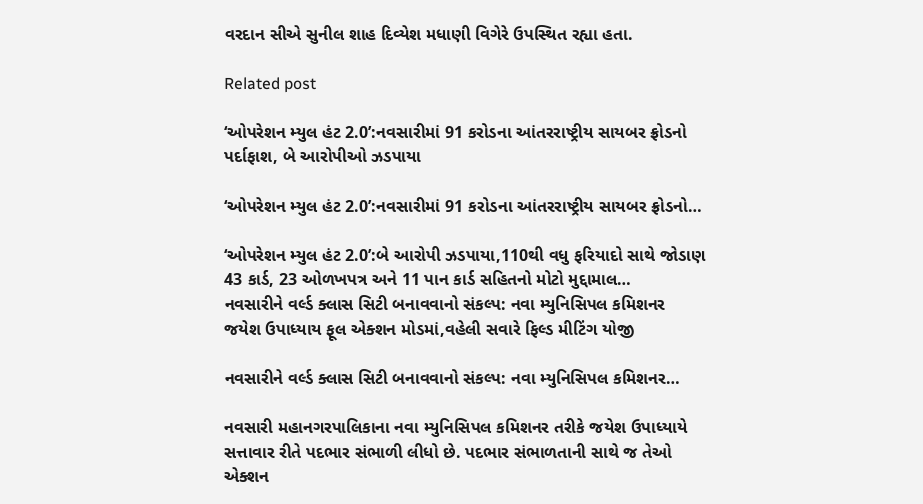વરદાન સીએ સુનીલ શાહ દિવ્યેશ મધાણી વિગેરે ઉપસ્થિત રહ્યા હતા.

Related post

‘ઓપરેશન મ્યુલ હંટ 2.0’:નવસારીમાં 91 કરોડના આંતરરાષ્ટ્રીય સાયબર ફ્રોડનો પર્દાફાશ, બે આરોપીઓ ઝડપાયા

‘ઓપરેશન મ્યુલ હંટ 2.0’:નવસારીમાં 91 કરોડના આંતરરાષ્ટ્રીય સાયબર ફ્રોડનો…

‘ઓપરેશન મ્યુલ હંટ 2.0’:બે આરોપી ઝડપાયા,110થી વધુ ફરિયાદો સાથે જોડાણ 43 કાર્ડ, 23 ઓળખપત્ર અને 11 પાન કાર્ડ સહિતનો મોટો મુદ્દામાલ…
નવસારીને વર્લ્ડ ક્લાસ સિટી બનાવવાનો સંકલ્પ: નવા મ્યુનિસિપલ કમિશનર જયેશ ઉપાધ્યાય ફૂલ એક્શન મોડમાં,વહેલી સવારે ફિલ્ડ મીટિંગ યોજી

નવસારીને વર્લ્ડ ક્લાસ સિટી બનાવવાનો સંકલ્પ: નવા મ્યુનિસિપલ કમિશનર…

નવસારી મહાનગરપાલિકાના નવા મ્યુનિસિપલ કમિશનર તરીકે જયેશ ઉપાધ્યાયે સત્તાવાર રીતે પદભાર સંભાળી લીધો છે. પદભાર સંભાળતાની સાથે જ તેઓ એક્શન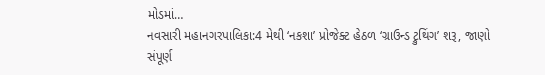મોડમાં…
નવસારી મહાનગરપાલિકા:4 મેથી ‘નકશા’ પ્રોજેક્ટ હેઠળ ‘ગ્રાઉન્ડ ટ્રુથિંગ’ શરૂ, જાણો સંપૂર્ણ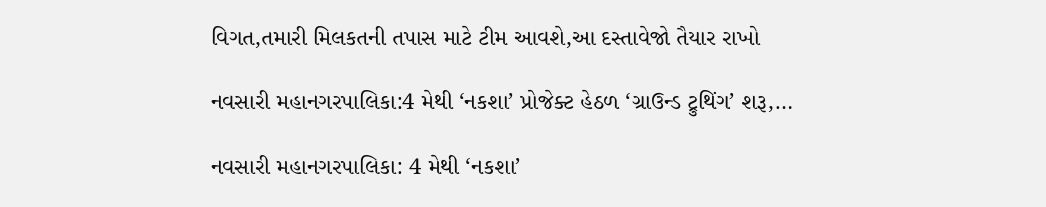વિગત,તમારી મિલકતની તપાસ માટે ટીમ આવશે,આ દસ્તાવેજો તૈયાર રાખો

નવસારી મહાનગરપાલિકા:4 મેથી ‘નકશા’ પ્રોજેક્ટ હેઠળ ‘ગ્રાઉન્ડ ટ્રુથિંગ’ શરૂ,…

નવસારી મહાનગરપાલિકા: 4 મેથી ‘નકશા’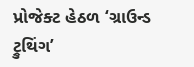પ્રોજેક્ટ હેઠળ ‘ગ્રાઉન્ડ ટ્રુથિંગ’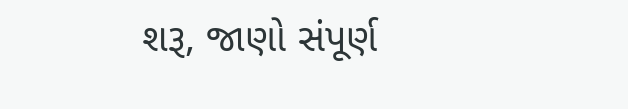શરૂ, જાણો સંપૂર્ણ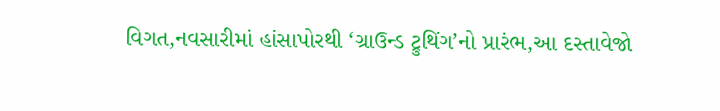વિગત,નવસારીમાં હાંસાપોરથી ‘ગ્રાઉન્ડ ટ્રુથિંગ’નો પ્રારંભ,આ દસ્તાવેજો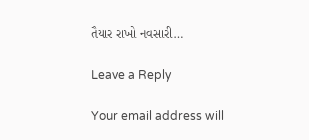તૈયાર રાખો નવસારી…

Leave a Reply

Your email address will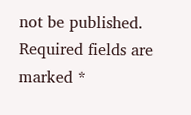not be published. Required fields are marked *